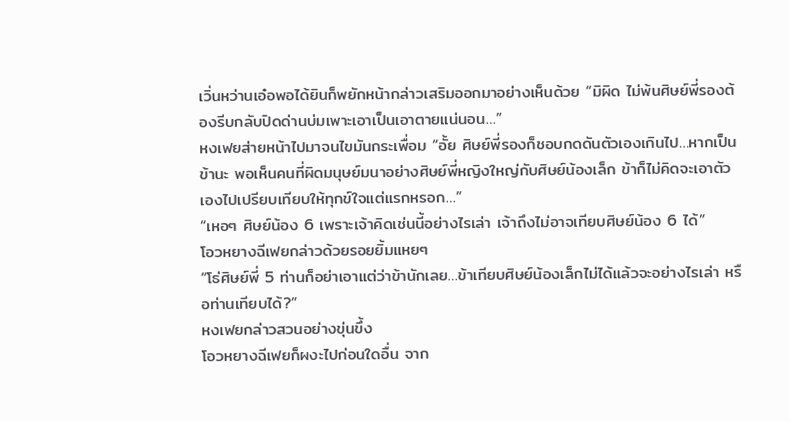เวิ่นหว่านเอ๋อพอได้ยินก็พยักหน้ากล่าวเสริมออกมาอย่างเห็นด้วย “มิผิด ไม่พ้นศิษย์พี่รองต้องรีบกลับปิดด่านบ่มเพาะเอาเป็นเอาตายแน่นอน…”
หงเฟยส่ายหน้าไปมาจนไขมันกระเพื่อม “อั้ย ศิษย์พี่รองก็ชอบกดดันตัวเองเกินไป…หากเป็นข้านะ พอเห็นคนที่ผิดมนุษย์มนาอย่างศิษย์พี่หญิงใหญ่กับศิษย์น้องเล็ก ข้าก็ไม่คิดจะเอาตัวเองไปเปรียบเทียบให้ทุกข์ใจแต่แรกหรอก…”
“เหอๆ ศิษย์น้อง 6 เพราะเจ้าคิดเช่นนี้อย่างไรเล่า เจ้าถึงไม่อาจเทียบศิษย์น้อง 6 ได้”
โอวหยางฉีเฟยกล่าวด้วยรอยยิ้มแหยๆ
“โธ่ศิษย์พี่ 5 ท่านก็อย่าเอาแต่ว่าข้านักเลย…ข้าเทียบศิษย์น้องเล็กไม่ได้แล้วจะอย่างไรเล่า หรือท่านเทียบได้?”
หงเฟยกล่าวสวนอย่างขุ่นขึ้ง
โอวหยางฉีเฟยก็ผงะไปก่อนใดอื่น จาก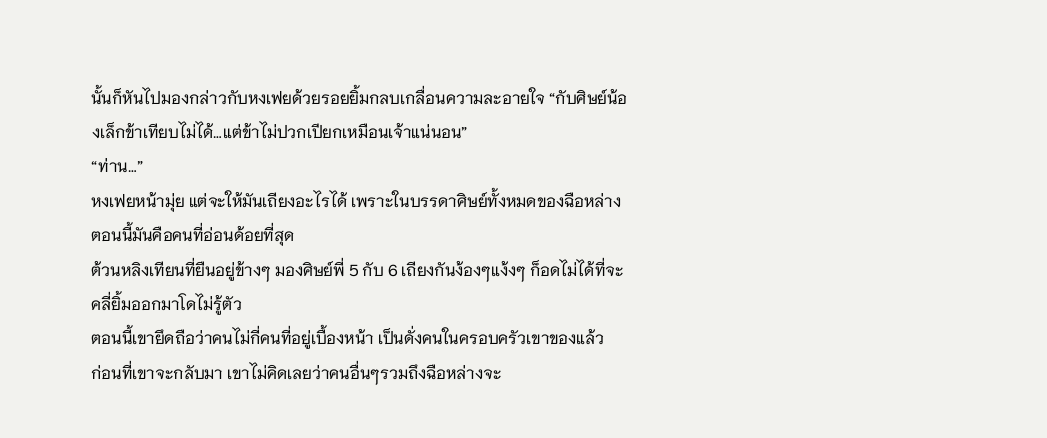นั้นก็หันไปมองกล่าวกับหงเฟยด้วยรอยยิ้มกลบเกลื่อนความละอายใจ “กับศิษย์น้องเล็กข้าเทียบไม่ได้…แต่ข้าไม่ปวกเปียกเหมือนเจ้าแน่นอน”
“ท่าน…”
หงเฟยหน้ามุ่ย แต่จะให้มันเถียงอะไรได้ เพราะในบรรดาศิษย์ทั้งหมดของฉือหล่าง ตอนนี้มันคือคนที่อ่อนด้อยที่สุด
ต้วนหลิงเทียนที่ยืนอยู่ข้างๆ มองศิษย์พี่ 5 กับ 6 เถียงกันง้องๆแง้งๆ ก็อดไม่ได้ที่จะคลี่ยิ้มออกมาโดไม่รู้ตัว
ตอนนี้เขายึดถือว่าคนไม่กี่คนที่อยู่เบื้องหน้า เป็นดั่งคนในครอบครัวเขาของแล้ว
ก่อนที่เขาจะกลับมา เขาไม่คิดเลยว่าคนอื่นๆรวมถึงฉือหล่างจะ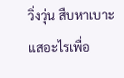วิ่งวุ่น สืบหาเบาะแสอะไรเพื่อ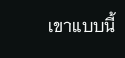เขาแบบนี้